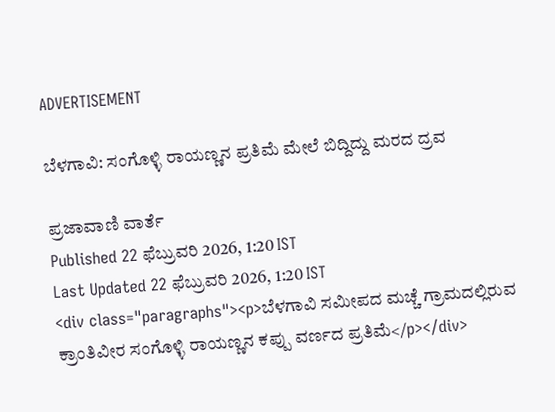ADVERTISEMENT

ಬೆಳಗಾವಿ: ಸಂಗೊಳ್ಳಿ ರಾಯಣ್ಣನ ಪ್ರತಿಮೆ ಮೇಲೆ ಬಿದ್ದಿದ್ದು ಮರದ ದ್ರವ

ಪ್ರಜಾವಾಣಿ ವಾರ್ತೆ
Published 22 ಫೆಬ್ರುವರಿ 2026, 1:20 IST
Last Updated 22 ಫೆಬ್ರುವರಿ 2026, 1:20 IST
<div class="paragraphs"><p>ಬೆಳಗಾವಿ ಸಮೀಪದ ಮಚ್ಚೆ ಗ್ರಾಮದಲ್ಲಿರುವ ಕ್ರಾಂತಿವೀರ ಸಂಗೊಳ್ಳಿ ರಾಯಣ್ಣನ ಕಪ್ಪು ವರ್ಣದ ಪ್ರತಿಮೆ</p></div>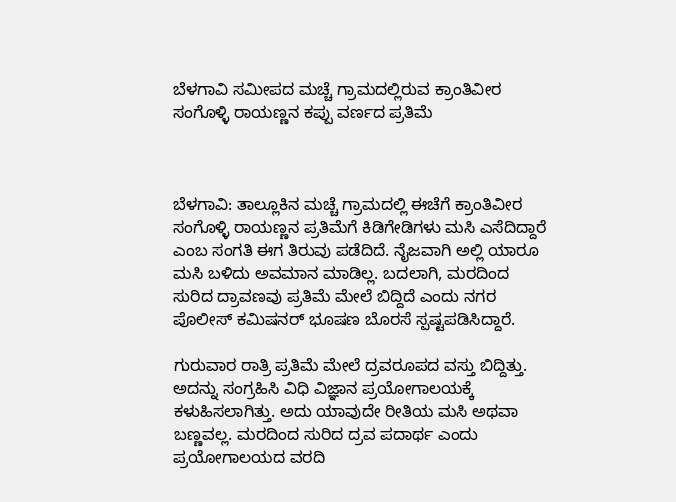ಬೆಳಗಾವಿ ಸಮೀಪದ ಮಚ್ಚೆ ಗ್ರಾಮದಲ್ಲಿರುವ ಕ್ರಾಂತಿವೀರ ಸಂಗೊಳ್ಳಿ ರಾಯಣ್ಣನ ಕಪ್ಪು ವರ್ಣದ ಪ್ರತಿಮೆ



ಬೆಳಗಾವಿ: ತಾಲ್ಲೂಕಿನ ಮಚ್ಚೆ ಗ್ರಾಮದಲ್ಲಿ ಈಚೆಗೆ ಕ್ರಾಂತಿವೀರ ಸಂಗೊಳ್ಳಿ ರಾಯಣ್ಣನ ಪ್ರತಿಮೆಗೆ ಕಿಡಿಗೇಡಿಗಳು ಮಸಿ ಎಸೆದಿದ್ದಾರೆ ಎಂಬ ಸಂಗತಿ ಈಗ ತಿರುವು ಪಡೆದಿದೆ. ನೈಜವಾಗಿ ಅಲ್ಲಿ ಯಾರೂ ಮಸಿ ಬಳಿದು ಅವಮಾನ ಮಾಡಿಲ್ಲ. ಬದಲಾಗಿ, ಮರದಿಂದ ಸುರಿದ ದ್ರಾವಣವು ಪ್ರತಿಮೆ ಮೇಲೆ ಬಿದ್ದಿದೆ ಎಂದು ನಗರ ಪೊಲೀಸ್‌ ಕಮಿಷನರ್‌ ಭೂಷಣ ಬೊರಸೆ ಸ್ಪಷ್ಟಪಡಿಸಿದ್ದಾರೆ.

ಗುರುವಾರ ರಾತ್ರಿ ಪ್ರತಿಮೆ ಮೇಲೆ ದ್ರವರೂಪದ ವಸ್ತು ಬಿದ್ದಿತ್ತು. ಅದನ್ನು ಸಂಗ್ರಹಿಸಿ ವಿಧಿ ವಿಜ್ಞಾನ ಪ್ರಯೋಗಾಲಯಕ್ಕೆ ಕಳುಹಿಸಲಾಗಿತ್ತು. ಅದು ಯಾವುದೇ ರೀತಿಯ ಮಸಿ ಅಥವಾ ಬಣ್ಣವಲ್ಲ. ಮರದಿಂದ ಸುರಿದ ದ್ರವ ಪದಾರ್ಥ ಎಂದು ಪ್ರಯೋಗಾಲಯದ ವರದಿ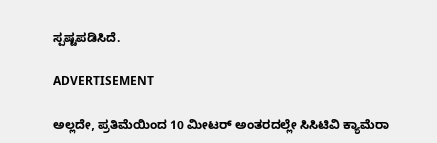ಸ್ಪಷ್ಟಪಡಿಸಿದೆ.

ADVERTISEMENT

ಅಲ್ಲದೇ, ಪ್ರತಿಮೆಯಿಂದ 10 ಮೀಟರ್‌ ಅಂತರದಲ್ಲೇ ಸಿಸಿಟಿವಿ ಕ್ಯಾಮೆರಾ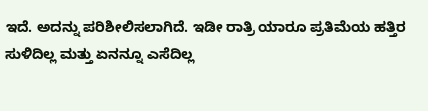ಇದೆ. ಅದನ್ನು ಪರಿಶೀಲಿಸಲಾಗಿದೆ. ಇಡೀ ರಾತ್ರಿ ಯಾರೂ ಪ್ರತಿಮೆಯ ಹತ್ತಿರ ಸುಳಿದಿಲ್ಲ ಮತ್ತು ಏನನ್ನೂ ಎಸೆದಿಲ್ಲ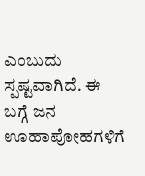ಎಂಬುದು ಸ್ಪಷ್ಟವಾಗಿದೆ. ಈ ಬಗ್ಗೆ ಜನ ಊಹಾಪೋಹಗಳಿಗೆ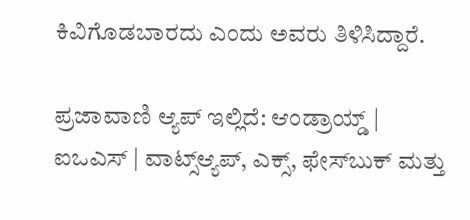ಕಿವಿಗೊಡಬಾರದು ಎಂದು ಅವರು ತಿಳಿಸಿದ್ದಾರೆ.

ಪ್ರಜಾವಾಣಿ ಆ್ಯಪ್ ಇಲ್ಲಿದೆ: ಆಂಡ್ರಾಯ್ಡ್ | ಐಒಎಸ್ | ವಾಟ್ಸ್ಆ್ಯಪ್, ಎಕ್ಸ್, ಫೇಸ್‌ಬುಕ್ ಮತ್ತು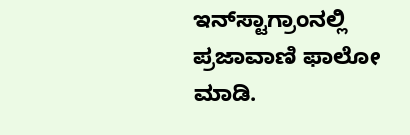ಇನ್‌ಸ್ಟಾಗ್ರಾಂನಲ್ಲಿ ಪ್ರಜಾವಾಣಿ ಫಾಲೋ ಮಾಡಿ.